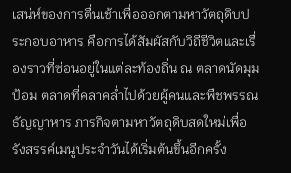เสน่ห์ของการตื่นเช้าเพื่อออกตามหาวัตถุดิบประกอบอาหาร คือการได้สัมผัสกับวิถีชีวิตและเรื่องราวที่ซ่อนอยู่ในแต่ละท้องถิ่น ณ ตลาดนัดมุมป้อม ตลาดที่คลาคล่ำไปด้วยผู้คนและพืชพรรณธัญญาหาร ภารกิจตามหาวัตถุดิบสดใหม่เพื่อรังสรรค์เมนูประจำวันได้เริ่มต้นขึ้นอีกครั้ง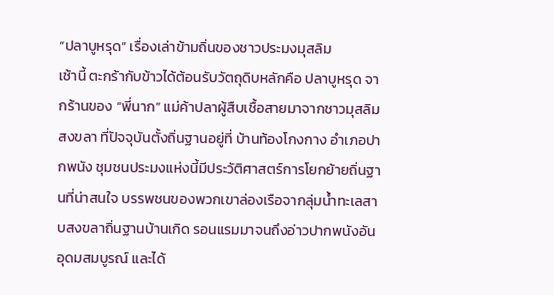“ปลาบูหรุด” เรื่องเล่าข้ามถิ่นของชาวประมงมุสลิม
เช้านี้ ตะกร้ากับข้าวได้ต้อนรับวัตถุดิบหลักคือ ปลาบูหรุด จากร้านของ “พี่นาก” แม่ค้าปลาผู้สืบเชื้อสายมาจากชาวมุสลิมสงขลา ที่ปัจจุบันตั้งถิ่นฐานอยู่ที่ บ้านท้องโกงกาง อำเภอปากพนัง ชุมชนประมงแห่งนี้มีประวัติศาสตร์การโยกย้ายถิ่นฐานที่น่าสนใจ บรรพชนของพวกเขาล่องเรือจากลุ่มน้ำทะเลสาบสงขลาถิ่นฐานบ้านเกิด รอนแรมมาจนถึงอ่าวปากพนังอันอุดมสมบูรณ์ และได้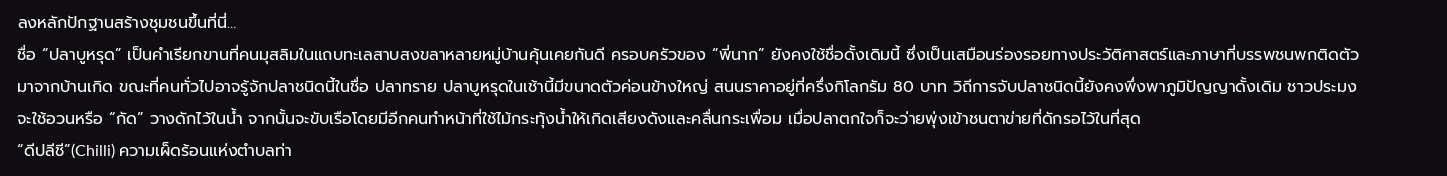ลงหลักปักฐานสร้างชุมชนขึ้นที่นี่…
ชื่อ “ปลาบูหรุด” เป็นคำเรียกขานที่คนมุสลิมในแถบทะเลสาบสงขลาหลายหมู่บ้านคุ้นเคยกันดี ครอบครัวของ “พี่นาก” ยังคงใช้ชื่อดั้งเดิมนี้ ซึ่งเป็นเสมือนร่องรอยทางประวัติศาสตร์และภาษาที่บรรพชนพกติดตัวมาจากบ้านเกิด ขณะที่คนทั่วไปอาจรู้จักปลาชนิดนี้ในชื่อ ปลาทราย ปลาบูหรุดในเช้านี้มีขนาดตัวค่อนข้างใหญ่ สนนราคาอยู่ที่ครึ่งกิโลกรัม 80 บาท วิถีการจับปลาชนิดนี้ยังคงพึ่งพาภูมิปัญญาดั้งเดิม ชาวประมงจะใช้อวนหรือ “กัด” วางดักไว้ในน้ำ จากนั้นจะขับเรือโดยมีอีกคนทำหน้าที่ใช้ไม้กระทุ้งน้ำให้เกิดเสียงดังและคลื่นกระเพื่อม เมื่อปลาตกใจก็จะว่ายพุ่งเข้าชนตาข่ายที่ดักรอไว้ในที่สุด
“ดีปลีชี”(Chilli) ความเผ็ดร้อนแห่งตำบลท่า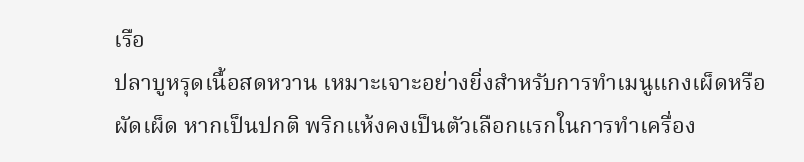เรือ
ปลาบูหรุดเนื้อสดหวาน เหมาะเจาะอย่างยิ่งสำหรับการทำเมนูแกงเผ็ดหรือผัดเผ็ด หากเป็นปกติ พริกแห้งคงเป็นตัวเลือกแรกในการทำเครื่อง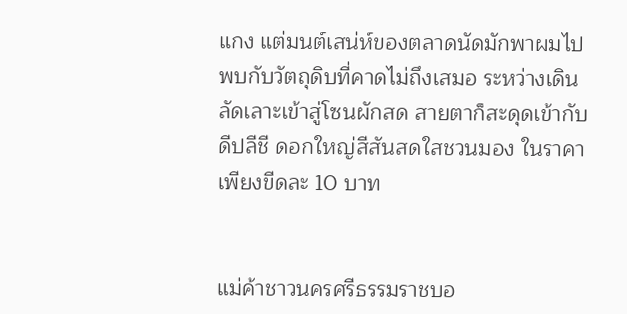แกง แต่มนต์เสน่ห์ของตลาดนัดมักพาผมไปพบกับวัตถุดิบที่คาดไม่ถึงเสมอ ระหว่างเดินลัดเลาะเข้าสู่โซนผักสด สายตาก็สะดุดเข้ากับ ดีปลีชี ดอกใหญ่สีสันสดใสชวนมอง ในราคาเพียงขีดละ 10 บาท


แม่ค้าชาวนครศรีธรรมราชบอ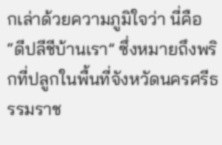กเล่าด้วยความภูมิใจว่า นี่คือ “ดีปลีชีบ้านเรา” ซึ่งหมายถึงพริกที่ปลูกในพื้นที่จังหวัดนครศรีธรรมราช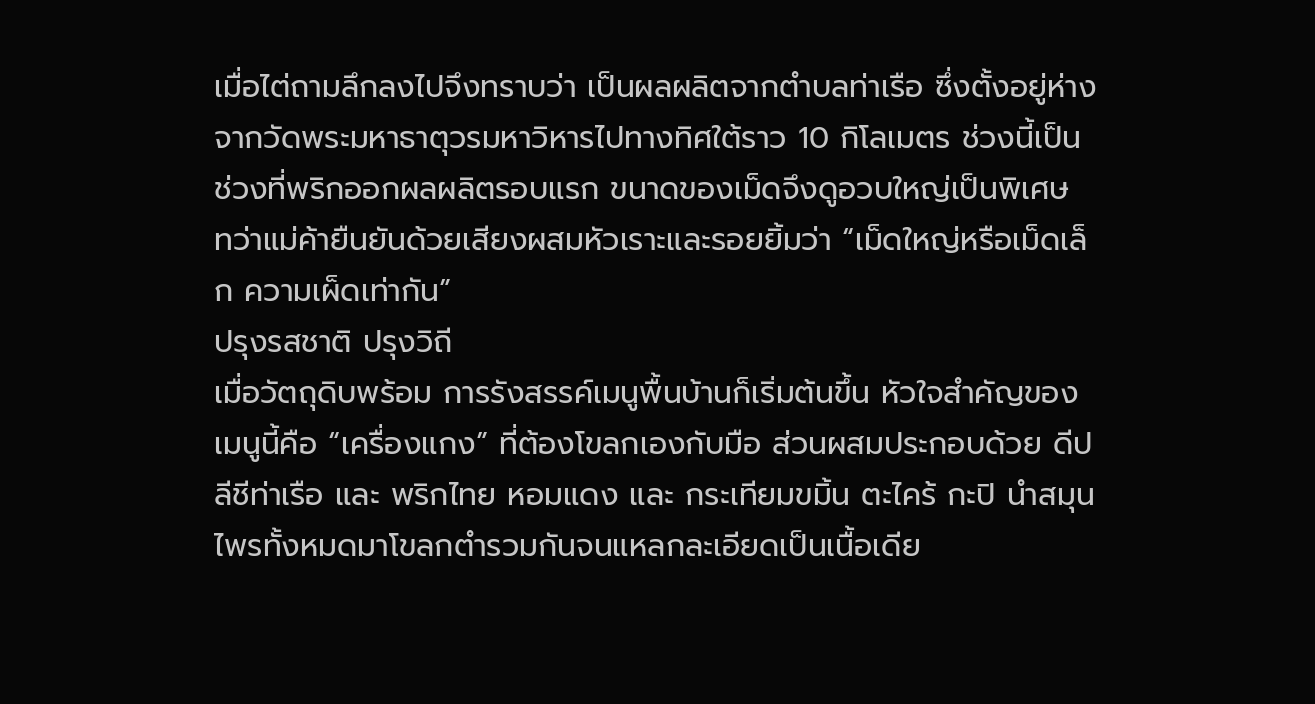เมื่อไต่ถามลึกลงไปจึงทราบว่า เป็นผลผลิตจากตำบลท่าเรือ ซึ่งตั้งอยู่ห่างจากวัดพระมหาธาตุวรมหาวิหารไปทางทิศใต้ราว 10 กิโลเมตร ช่วงนี้เป็นช่วงที่พริกออกผลผลิตรอบแรก ขนาดของเม็ดจึงดูอวบใหญ่เป็นพิเศษ ทว่าแม่ค้ายืนยันด้วยเสียงผสมหัวเราะและรอยยิ้มว่า “เม็ดใหญ่หรือเม็ดเล็ก ความเผ็ดเท่ากัน”
ปรุงรสชาติ ปรุงวิถี
เมื่อวัตถุดิบพร้อม การรังสรรค์เมนูพื้นบ้านก็เริ่มต้นขึ้น หัวใจสำคัญของเมนูนี้คือ “เครื่องแกง” ที่ต้องโขลกเองกับมือ ส่วนผสมประกอบด้วย ดีปลีชีท่าเรือ และ พริกไทย หอมแดง และ กระเทียมขมิ้น ตะไคร้ กะปิ นำสมุนไพรทั้งหมดมาโขลกตำรวมกันจนแหลกละเอียดเป็นเนื้อเดีย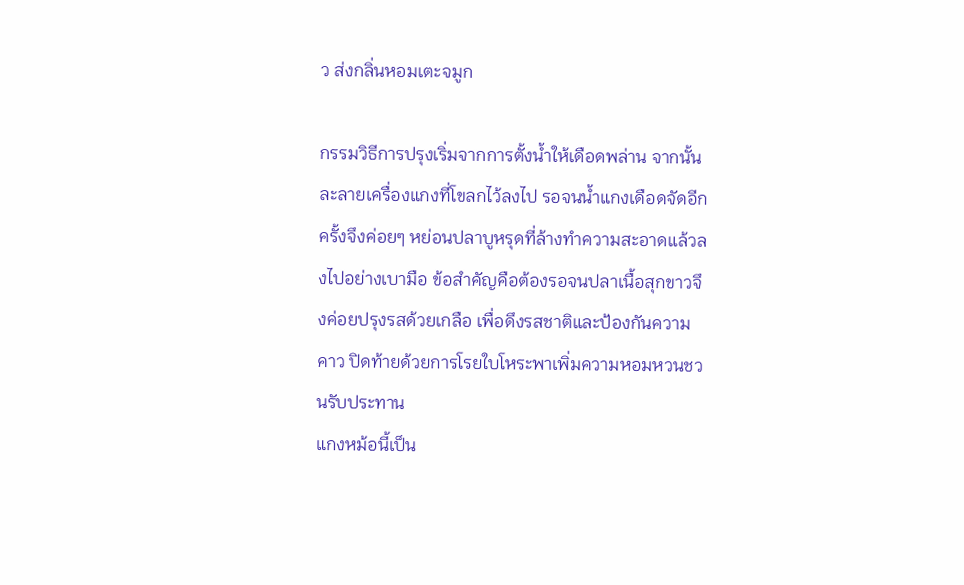ว ส่งกลิ่นหอมเตะจมูก

กรรมวิธีการปรุงเริ่มจากการตั้งน้ำให้เดือดพล่าน จากนั้นละลายเครื่องแกงที่โขลกไว้ลงไป รอจนน้ำแกงเดือดจัดอีกครั้งจึงค่อยๆ หย่อนปลาบูหรุดที่ล้างทำความสะอาดแล้วลงไปอย่างเบามือ ข้อสำคัญคือต้องรอจนปลาเนื้อสุกขาวจึงค่อยปรุงรสด้วยเกลือ เพื่อดึงรสชาติและป้องกันความคาว ปิดท้ายด้วยการโรยใบโหระพาเพิ่มความหอมหวนชวนรับประทาน
แกงหม้อนี้เป็น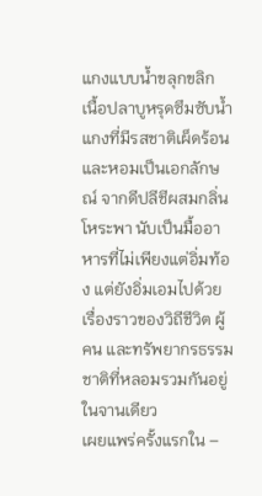แกงแบบน้ำขลุกขลิก เนื้อปลาบูหรุดซึมซับน้ำแกงที่มีรสชาติเผ็ดร้อนและหอมเป็นเอกลักษณ์ จากดีปลีชีผสมกลิ่นโหระพา นับเป็นมื้ออาหารที่ไม่เพียงแต่อิ่มท้อง แต่ยังอิ่มเอมไปด้วยเรื่องราวของวิถีชีวิต ผู้คน และทรัพยากรธรรมชาติที่หลอมรวมกันอยู่ในจานเดียว
เผยแพร่ครั้งแรกใน –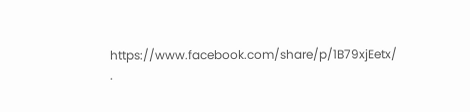https://www.facebook.com/share/p/1B79xjEetx/
.